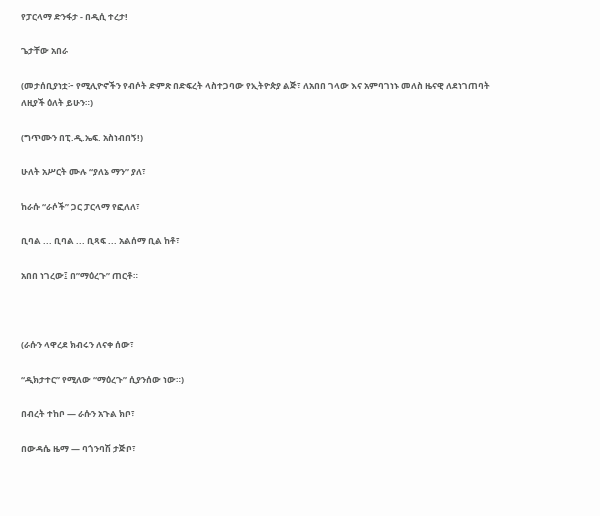የፓርላማ ድንፋታ - በዲሲ ተረታ!

ጌታቸው አበራ

(መታሰቢያነቷ፦ የሚሊዮኖችን የብሶት ድምጽ በድፍረት ላስተጋባው የኢትዮጵያ ልጅ፣ ለአበበ ገላው እና አምባገነኑ መለስ ዜናዊ ለደነገጠባት ለዚያች ዕለት ይሁን።)

(ግጥሙን በፒ.ዲ.ኤፍ. አስነብበኝ!)

ሁለት አሥርት ሙሉ “ያለኔ ማን” ያለ፣

ከራሱ “ራሶች” ጋር ፓርላማ የፎለለ፣

ቢባል ... ቢባል ... ቢጻፍ ... አልሰማ ቢል ከቶ፣

አበበ ነገረው፤ በ”ማዕረጉ” ጠርቶ።



(ራሱን ላዋረደ ክብሩን ለናቀ ሰው፣

“ዲክታተር” የሚለው “ማዕረጉ” ሲያንሰው ነው።)

በብረት ተከቦ — ራሱን አጉል ክቦ፣

በውዳሴ ዜማ — ባጎንባሽ ታጅቦ፣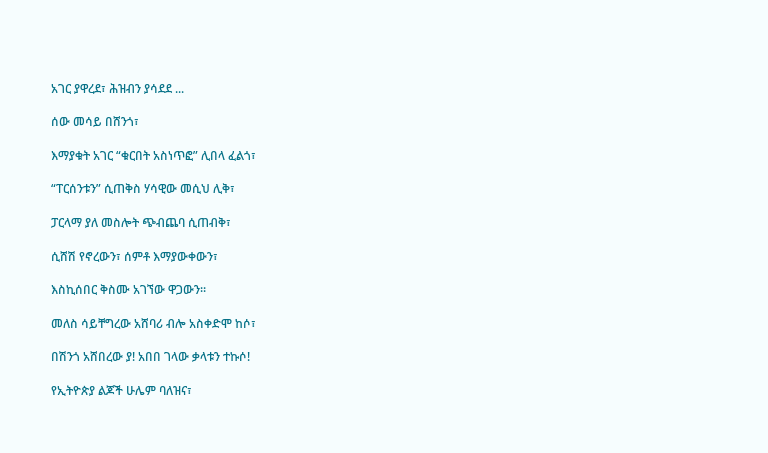አገር ያዋረደ፣ ሕዝብን ያሳደደ ...

ሰው መሳይ በሸንጎ፣

እማያቁት አገር “ቁርበት አስነጥፎ” ሊበላ ፈልጎ፣

“ፐርሰንቱን” ሲጠቅስ ሃሳዊው መሲህ ሊቅ፣

ፓርላማ ያለ መስሎት ጭብጨባ ሲጠብቅ፣

ሲሸሽ የኖረውን፣ ሰምቶ እማያውቀውን፣

እስኪሰበር ቅስሙ አገኘው ዋጋውን።

መለስ ሳይቸግረው አሸባሪ ብሎ አስቀድሞ ከሶ፣

በሽንጎ አሸበረው ያ! አበበ ገላው ቃላቱን ተኩሶ!

የኢትዮጵያ ልጆች ሁሌም ባለዝና፣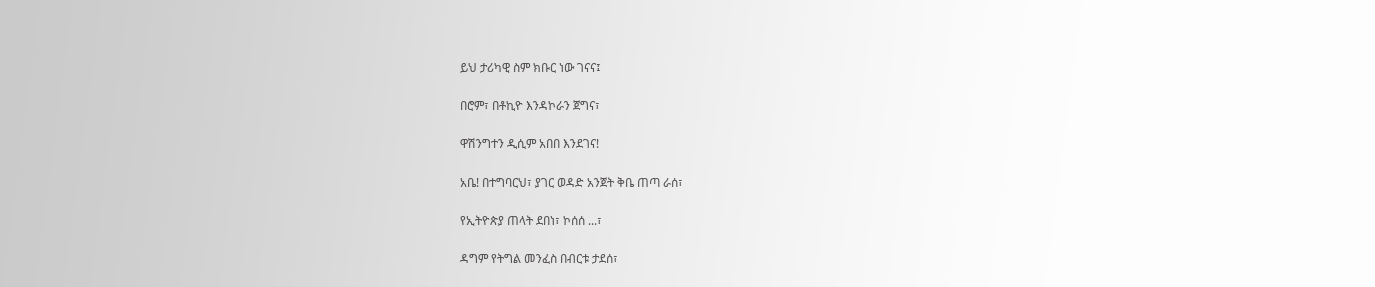ይህ ታሪካዊ ስም ክቡር ነው ገናና፤

በሮም፣ በቶኪዮ እንዳኮራን ጀግና፣

ዋሽንግተን ዲሲም አበበ እንደገና!

አቤ! በተግባርህ፣ ያገር ወዳድ አንጀት ቅቤ ጠጣ ራሰ፣

የኢትዮጵያ ጠላት ደበነ፣ ኮሰሰ ...፣

ዳግም የትግል መንፈስ በብርቱ ታደሰ፣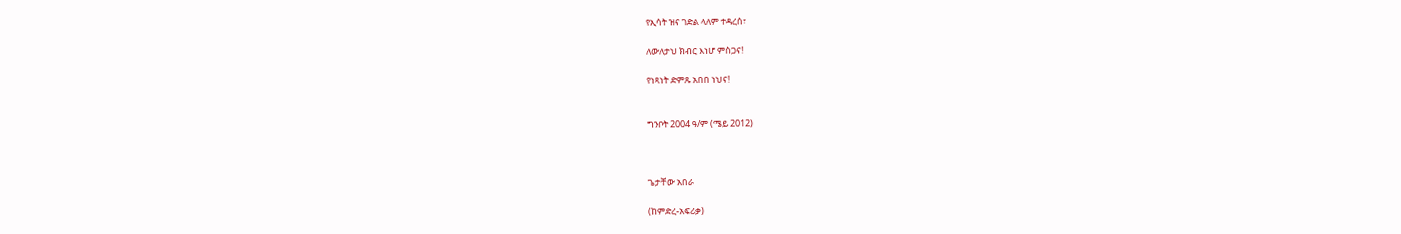የኢሳት ዝና ገድል ላለም ተዳረሰ፣

ለውለታህ ክብር እነሆ ምስጋና!

የነጻነት ድምጹ አበበ ነህና!


ግንቦት 2004 ዓ/ም (ሜይ 2012)



ጌታቸው አበራ

(ከምድረ-አፍሪቃ)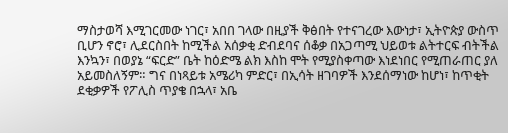ማስታወሻ እሚገርመው ነገር፣ አበበ ገላው በዚያች ቅፅበት የተናገረው እውነታ፣ ኢትዮጵያ ውስጥ ቢሆን ኖሮ፣ ሊደርስበት ከሚችል አሰቃቂ ድብደባና ሰቆቃ በአጋጣሚ ህይወቱ ልትተርፍ ብትችል እንኳን፣ በወያኔ “ፍርድ” ቤት ከዕድሜ ልክ እስከ ሞት የሚያስቀጣው እነደነበር የሚጠራጠር ያለ አይመስለኝም። ግና በነጻይቱ አሜሪካ ምድር፣ በኢሳት ዘገባዎች እንደሰማነው ከሆነ፣ ከጥቂት ደቂቃዎች የፖሊስ ጥያቄ በኋላ፣ አቤ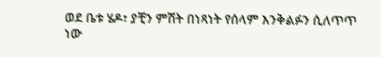ወደ ቤቱ ሄዶ፣ ያቺን ምሽት በነጻነት የሰላም እንቅልፉን ሲለጥጥ ነው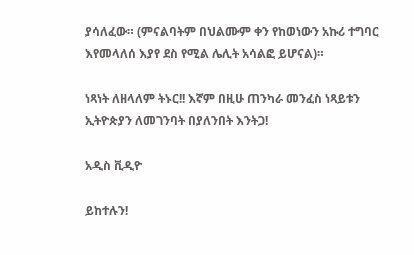ያሳለፈው። (ምናልባትም በህልሙም ቀን የከወነውን አኩሪ ተግባር እየመላለሰ እያየ ደስ የሚል ሌሊት አሳልፎ ይሆናል)።

ነጻነት ለዘላለም ትኑር!! እኛም በዚሁ ጠንካራ መንፈስ ነጻይቱን ኢትዮጵያን ለመገንባት በያለንበት እንትጋ!

አዲስ ቪዲዮ

ይከተሉን!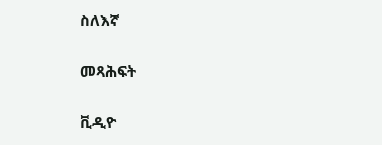ስለእኛ

መጻሕፍት

ቪዲዮ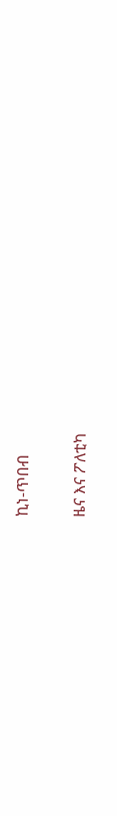ኪነ-ጥበብ

ዜና እና ፖለቲካ